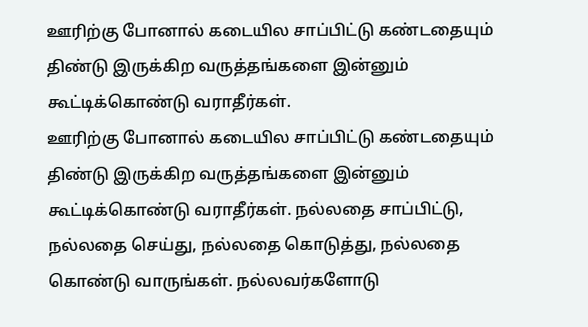ஊரிற்கு போனால் கடையில சாப்பிட்டு கண்டதையும் திண்டு இருக்கிற வருத்தங்களை இன்னும் கூட்டிக்கொண்டு வராதீர்கள்.
ஊரிற்கு போனால் கடையில சாப்பிட்டு கண்டதையும் திண்டு இருக்கிற வருத்தங்களை இன்னும் கூட்டிக்கொண்டு வராதீர்கள். நல்லதை சாப்பிட்டு, நல்லதை செய்து, நல்லதை கொடுத்து, நல்லதை கொண்டு வாருங்கள். நல்லவர்களோடு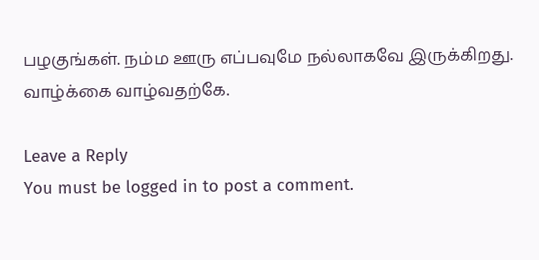பழகுங்கள். நம்ம ஊரு எப்பவுமே நல்லாகவே இருக்கிறது.
வாழ்க்கை வாழ்வதற்கே.

Leave a Reply
You must be logged in to post a comment.